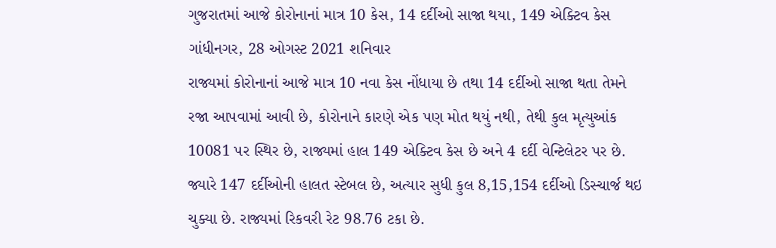ગુજરાતમાં આજે કોરોનાનાં માત્ર 10 કેસ, 14 દર્દીઓ સાજા થયા, 149 એક્ટિવ કેસ
ગાંધીનગર, 28 ઓગસ્ટ 2021 શનિવાર
રાજ્યમાં કોરોનાનાં આજે માત્ર 10 નવા કેસ નોંધાયા છે તથા 14 દર્દીઓ સાજા થતા તેમને રજા આપવામાં આવી છે, કોરોનાને કારણે એક પણ મોત થયું નથી, તેથી કુલ મૃત્યુઆંક 10081 પર સ્થિર છે, રાજ્યમાં હાલ 149 એક્ટિવ કેસ છે અને 4 દર્દી વેન્ટિલેટર પર છે. જ્યારે 147 દર્દીઓની હાલત સ્ટેબલ છે, અત્યાર સુધી કુલ 8,15,154 દર્દીઓ ડિસ્ચાર્જ થઇ ચુક્યા છે. રાજ્યમાં રિકવરી રેટ 98.76 ટકા છે.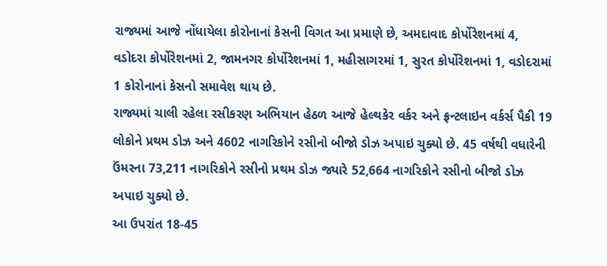રાજ્યમાં આજે નોંધાયેલા કોરોનાનાં કેસની વિગત આ પ્રમાણે છે, અમદાવાદ કોર્પોરેશનમાં 4, વડોદરા કોર્પોરેશનમાં 2, જામનગર કોર્પોરેશનમાં 1, મહીસાગરમાં 1, સુરત કોર્પોરેશનમાં 1, વડોદરામાં 1 કોરોનાનાં કેસનો સમાવેશ થાય છે.
રાજ્યમાં ચાલી રહેલા રસીકરણ અભિયાન હેઠળ આજે હેલ્થકેર વર્કર અને ફ્રન્ટલાઇન વર્કર્સ પૈકી 19 લોકોને પ્રથમ ડોઝ અને 4602 નાગરિકોને રસીનો બીજો ડોઝ અપાઇ ચુક્યો છે. 45 વર્ષથી વધારેની ઉંમરના 73,211 નાગરિકોને રસીનો પ્રથમ ડોઝ જ્યારે 52,664 નાગરિકોને રસીનો બીજો ડોઝ અપાઇ ચુક્યો છે.
આ ઉપરાંત 18-45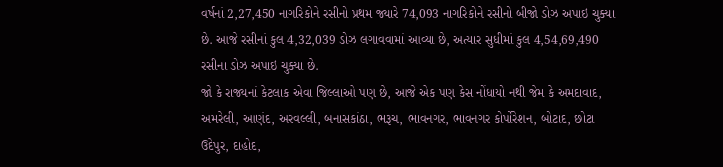વર્ષનાં 2,27,450 નાગરિકોને રસીનો પ્રથમ જ્યારે 74,093 નાગરિકોને રસીનો બીજો ડોઝ અપાઇ ચુક્યા છે. આજે રસીનાં કુલ 4,32,039 ડોઝ લગાવવામાં આવ્યા છે, અત્યાર સુધીમાં કુલ 4,54,69,490 રસીના ડોઝ અપાઇ ચુક્યા છે.
જો કે રાજ્યનાં કેટલાક એવા જિલ્લાઓ પણ છે, આજે એક પણ કેસ નોંધાયો નથી જેમ કે અમદાવાદ, અમરેલી, આણંદ, અરવલ્લી, બનાસકાંઠા, ભરૂચ, ભાવનગર, ભાવનગર કોર્પોરેશન, બોટાદ, છોટા ઉદેપુર, દાહોદ,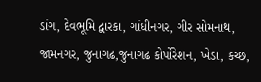ડાંગ, દેવભૂમિ દ્વારકા, ગાંધીનગર, ગીર સોમનાથ, જામનગર, જુનાગઢ,જુનાગઢ કોર્પોરેશન, ખેડા, કચ્છ,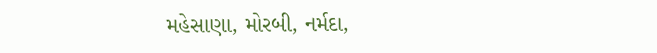મહેસાણા, મોરબી, નર્મદા,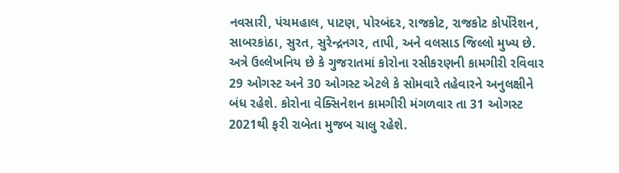નવસારી, પંચમહાલ, પાટણ, પોરબંદર, રાજકોટ, રાજકોટ કોર્પોરેશન, સાબરકાંઠા, સુરત, સુરેન્દ્રનગર, તાપી, અને વલસાડ જિલ્લો મુખ્ય છે.
અત્રે ઉલ્લેખનિય છે કે ગુજરાતમાં કોરોના રસીકરણની કામગીરી રવિવાર 29 ઓગસ્ટ અને 30 ઓગસ્ટ એટલે કે સોમવારે તહેવારને અનુલક્ષીને બંધ રહેશે. કોરોના વેક્સિનેશન કામગીરી મંગળવાર તા 31 ઓગસ્ટ 2021થી ફરી રાબેતા મુજબ ચાલુ રહેશે.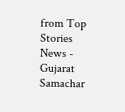from Top Stories News - Gujarat Samachar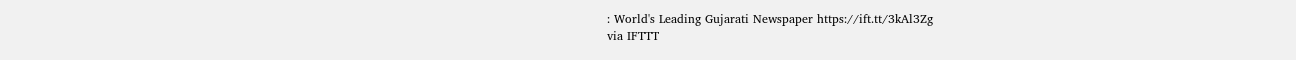: World's Leading Gujarati Newspaper https://ift.tt/3kAl3Zg
via IFTTT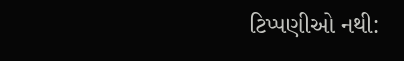ટિપ્પણીઓ નથી: